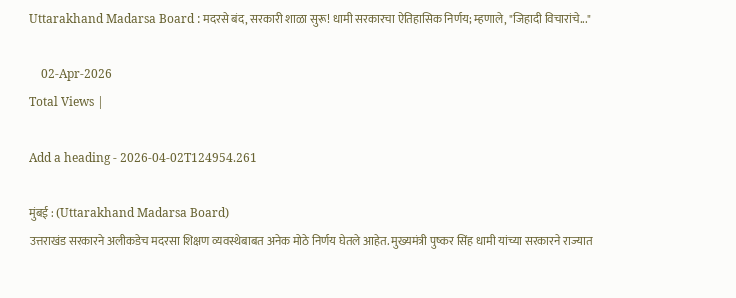Uttarakhand Madarsa Board : मदरसे बंद, सरकारी शाळा सुरू! धामी सरकारचा ऐतिहासिक निर्णय; म्हणाले, "जिहादी विचारांचे..."

    02-Apr-2026
Total Views |

Add a heading - 2026-04-02T124954.261

मुंबई : (Uttarakhand Madarsa Board)
उत्तराखंड सरकारने अलीकडेच मदरसा शिक्षण व्यवस्थेबाबत अनेक मोठे निर्णय घेतले आहेत. मुख्यमंत्री पुष्कर सिंह धामी यांच्या सरकारने राज्यात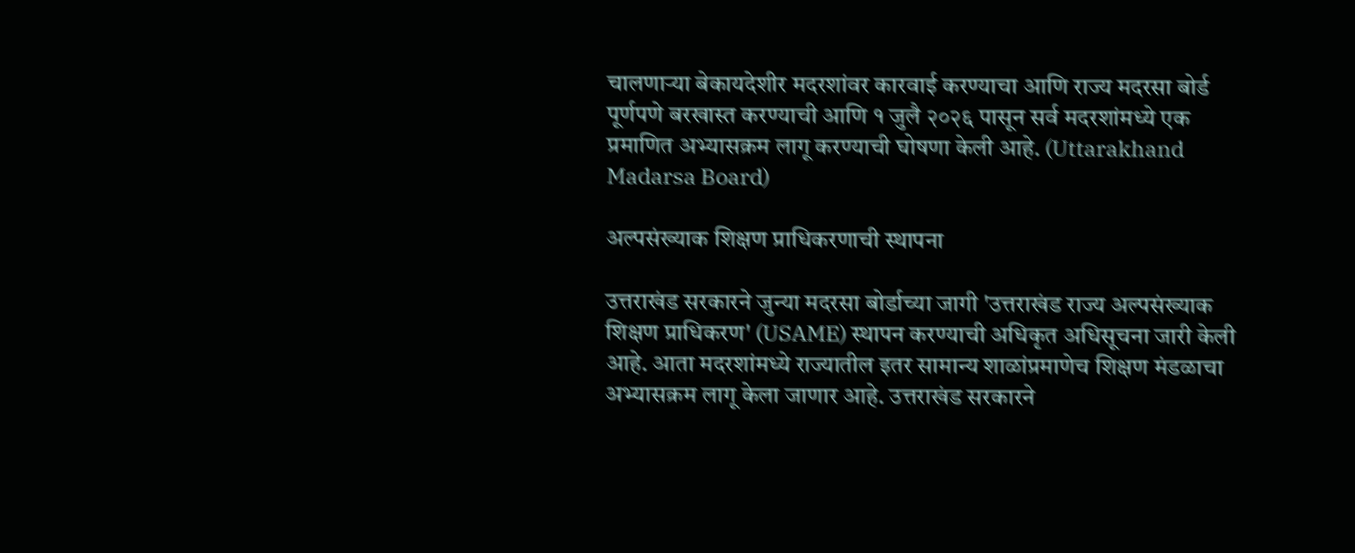चालणाऱ्या बेकायदेशीर मदरशांवर कारवाई करण्याचा आणि राज्य मदरसा बोर्ड पूर्णपणे बरखास्त करण्याची आणि १ जुलै २०२६ पासून सर्व मदरशांमध्ये एक प्रमाणित अभ्यासक्रम लागू करण्याची घोषणा केली आहे. (Uttarakhand Madarsa Board)

अल्पसंख्याक शिक्षण प्राधिकरणाची स्थापना

उत्तराखंड सरकारने जुन्या मदरसा बोर्डाच्या जागी 'उत्तराखंड राज्य अल्पसंख्याक शिक्षण प्राधिकरण' (USAME) स्थापन करण्याची अधिकृत अधिसूचना जारी केली आहे. आता मदरशांमध्ये राज्यातील इतर सामान्य शाळांप्रमाणेच शिक्षण मंडळाचा अभ्यासक्रम लागू केला जाणार आहे. उत्तराखंड सरकारने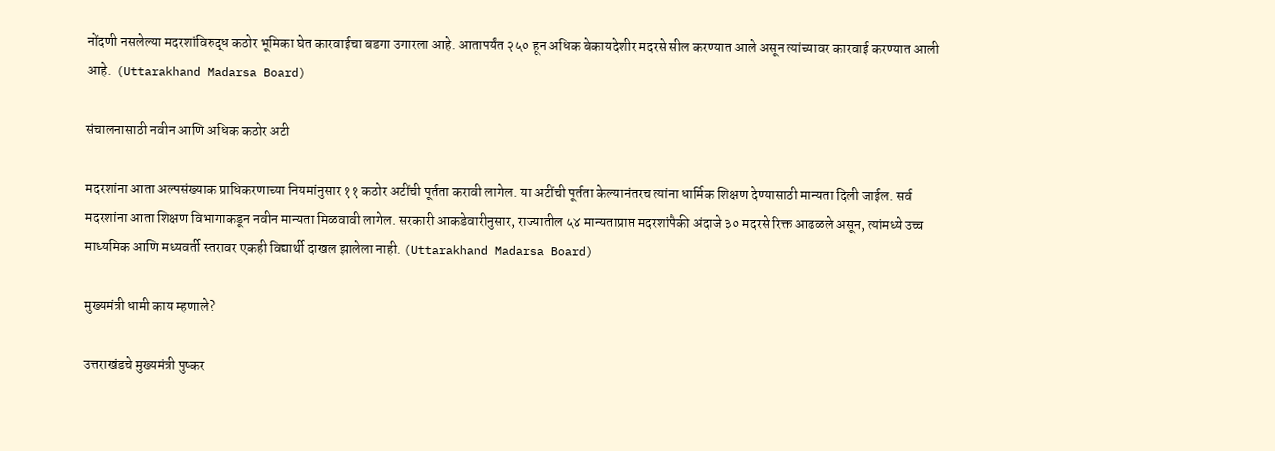नोंदणी नसलेल्या मदरशांविरुद्ध कठोर भूमिका घेत कारवाईचा बडगा उगारला आहे. आतापर्यंत २५० हून अधिक बेकायदेशीर मदरसे सील करण्यात आले असून त्यांच्यावर कारवाई करण्यात आली आहे.  (Uttarakhand Madarsa Board)

संचालनासाठी नवीन आणि अधिक कठोर अटी

मदरशांना आता अल्पसंख्याक प्राधिकरणाच्या नियमांनुसार ११ कठोर अटींची पूर्तता करावी लागेल. या अटींची पूर्तता केल्यानंतरच त्यांना धार्मिक शिक्षण देण्यासाठी मान्यता दिली जाईल. सर्व मदरशांना आता शिक्षण विभागाकडून नवीन मान्यता मिळवावी लागेल. सरकारी आकडेवारीनुसार, राज्यातील ५४ मान्यताप्राप्त मदरशांपैकी अंदाजे ३० मदरसे रिक्त आढळले असून, त्यांमध्ये उच्च माध्यमिक आणि मध्यवर्ती स्तरावर एकही विद्यार्थी दाखल झालेला नाही. (Uttarakhand Madarsa Board)

मुख्यमंत्री धामी काय म्हणाले?

उत्तराखंडचे मुख्यमंत्री पुष्कर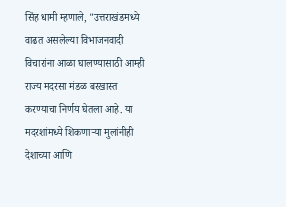सिंह धामी म्हणाले, "उत्तराखंडमध्ये वाढत असलेल्या विभाजनवादी विचारांना आळा घालण्यासाठी आम्ही राज्य मदरसा मंडळ बरखास्त करण्याचा निर्णय घेतला आहे. या मदरशांमध्ये शिकणाऱ्या मुलांनीही देशाच्या आणि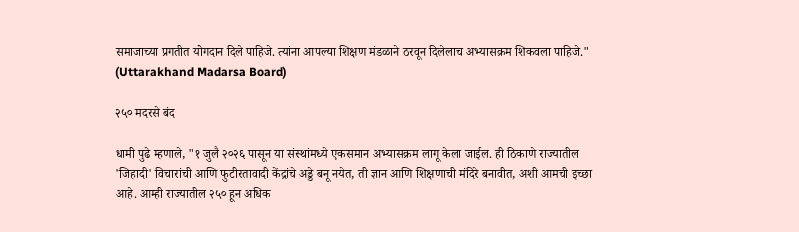समाजाच्या प्रगतीत योगदान दिले पाहिजे. त्यांना आपल्या शिक्षण मंडळाने ठरवून दिलेलाच अभ्यासक्रम शिकवला पाहिजे." (Uttarakhand Madarsa Board)

२५० मदरसे बंद

धामी पुढे म्हणाले, "१ जुलै २०२६ पासून या संस्थांमध्ये एकसमान अभ्यासक्रम लागू केला जाईल. ही ठिकाणे राज्यातील 'जिहादी' विचारांची आणि फुटीरतावादी केंद्रांचे अड्डे बनू नयेत, ती ज्ञान आणि शिक्षणाची मंदिरे बनावीत, अशी आमची इच्छा आहे. आम्ही राज्यातील २५० हून अधिक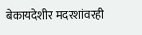बेकायदेशीर मदरशांवरही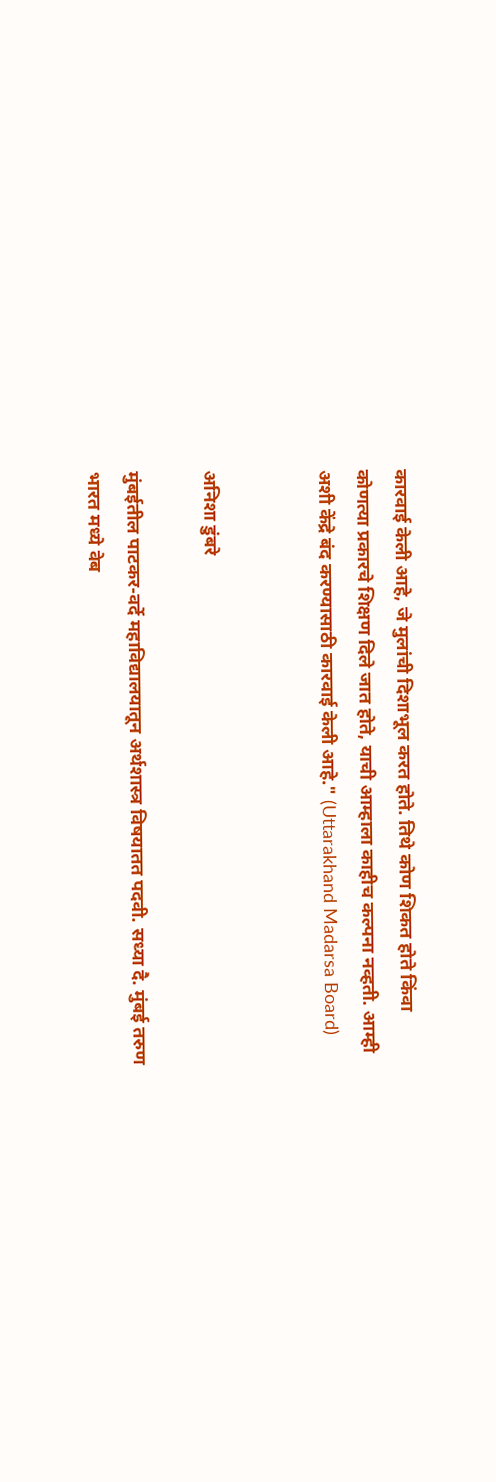कारवाई केली आहे, जे मुलांची दिशाभूल करत होते. तिथे कोण शिकत होते किंवा कोणत्या प्रकारचे शिक्षण दिले जात होते, याची आम्हाला काहीच कल्पना नव्हती. आम्ही अशी केंद्रे बंद करण्यासाठी कारवाई केली आहे." (Uttarakhand Madarsa Board)


अनिशा डुंबरे

मुंबईतील पाटकर-वर्दे महाविद्यालयातून अर्थशास्त्र विषयातत पदवी. सध्या दै. मुंबई तरुण भारत मध्ये वेब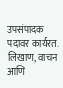उपसंपादक पदावर कार्यरत. लिखाण, वाचन आणि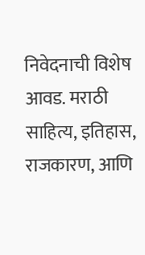निवेदनाची विशेष आवड. मराठी साहित्य, इतिहास, राजकारण, आणि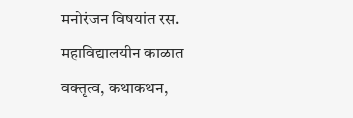मनोरंजन विषयांत रस. महाविद्यालयीन काळात वक्तृत्व, कथाकथन,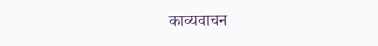काव्यवाचन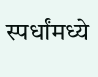स्पर्धांमध्ये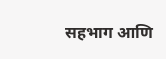सहभाग आणि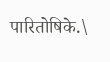पारितोषिके.\